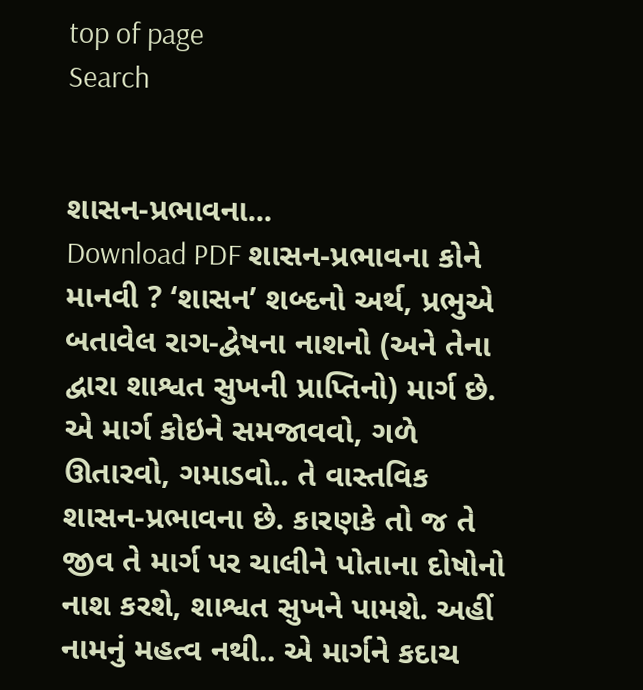top of page
Search


શાસન-પ્રભાવના...
Download PDF શાસન-પ્રભાવના કોને માનવી ? ‘શાસન’ શબ્દનો અર્થ, પ્રભુએ બતાવેલ રાગ-દ્વેષના નાશનો (અને તેના દ્વારા શાશ્વત સુખની પ્રાપ્તિનો) માર્ગ છે. એ માર્ગ કોઇને સમજાવવો, ગળે ઊતારવો, ગમાડવો.. તે વાસ્તવિક શાસન-પ્રભાવના છે. કારણકે તો જ તે જીવ તે માર્ગ પર ચાલીને પોતાના દોષોનો નાશ કરશે, શાશ્વત સુખને પામશે. અહીં નામનું મહત્વ નથી.. એ માર્ગને કદાચ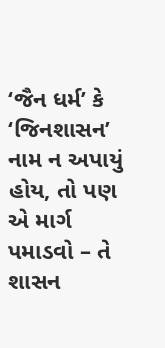‘જૈન ધર્મ’ કે ‘જિનશાસન’ નામ ન અપાયું હોય, તો પણ એ માર્ગ પમાડવો – તે શાસન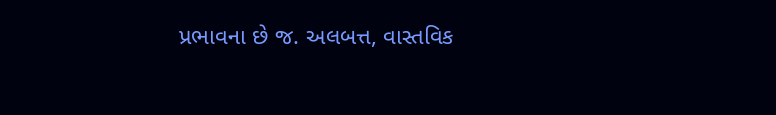પ્રભાવના છે જ. અલબત્ત, વાસ્તવિક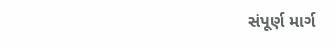સંપૂર્ણ માર્ગ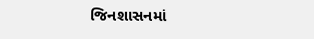જિનશાસનમાં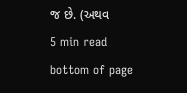જ છે. (અથવ
5 min read
bottom of page